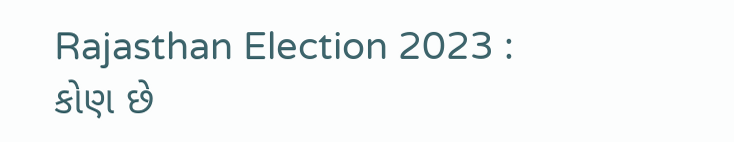Rajasthan Election 2023 : કોણ છે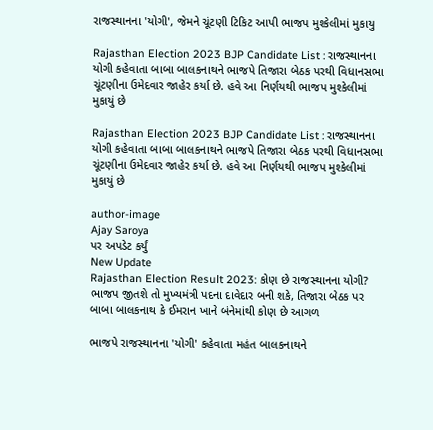રાજસ્થાનના 'યોગી', જેમને ચૂંટણી ટિકિટ આપી ભાજપ મુશ્કેલીમાં મુકાયુ

Rajasthan Election 2023 BJP Candidate List : રાજસ્થાનના યોગી કહેવાતા બાબા બાલકનાથને ભાજપે તિજારા બેઠક પરથી વિધાનસભા ચૂંટણીના ઉમેદવાર જાહેર કર્યા છે. હવે આ નિર્ણયથી ભાજપ મુશ્કેલીમાં મુકાયું છે

Rajasthan Election 2023 BJP Candidate List : રાજસ્થાનના યોગી કહેવાતા બાબા બાલકનાથને ભાજપે તિજારા બેઠક પરથી વિધાનસભા ચૂંટણીના ઉમેદવાર જાહેર કર્યા છે. હવે આ નિર્ણયથી ભાજપ મુશ્કેલીમાં મુકાયું છે

author-image
Ajay Saroya
પર અપડેટ કર્યું
New Update
Rajasthan Election Result 2023: કોણ છે રાજસ્થાનના યોગી? ભાજપ જીતશે તો મુખ્યમંત્રી પદના દાવેદાર બની શકે, તિજારા બેઠક પર બાબા બાલકનાથ કે ઈમરાન ખાને બંનેમાંથી કોણ છે આગળ

ભાજપે રાજસ્થાનના 'યોગી' કહેવાતા મહંત બાલકનાથને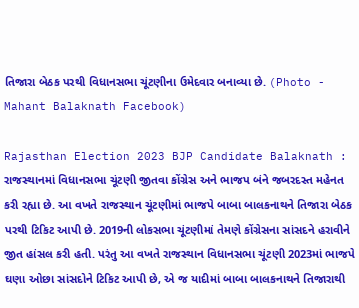તિજારા બેઠક પરથી વિધાનસભા ચૂંટણીના ઉમેદવાર બનાવ્યા છે. (Photo - Mahant Balaknath Facebook)

Rajasthan Election 2023 BJP Candidate Balaknath : રાજસ્થાનમાં વિધાનસભા ચૂંટણી જીતવા કોંગ્રેસ અને ભાજપ બંને જબરદસ્ત મહેનત કરી રહ્યા છે. આ વખતે રાજસ્થાન ચૂંટણીમાં ભાજપે બાબા બાલકનાથને તિજારા બેઠક પરથી ટિકિટ આપી છે. 2019ની લોકસભા ચૂંટણીમાં તેમણે કોંગ્રેસના સાંસદને હરાવીને જીત હાંસલ કરી હતી. પરંતુ આ વખતે રાજસ્થાન વિધાનસભા ચૂંટણી 2023માં ભાજપે ઘણા ઓછા સાંસદોને ટિકિટ આપી છે, એ જ યાદીમાં બાબા બાલકનાથને તિજારાથી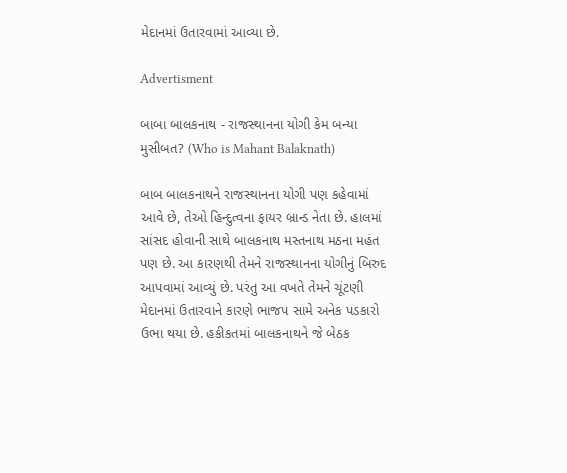મેદાનમાં ઉતારવામાં આવ્યા છે.

Advertisment

બાબા બાલકનાથ - રાજસ્થાનના યોગી કેમ બન્યા મુસીબત? (Who is Mahant Balaknath)

બાબ બાલકનાથને રાજસ્થાનના યોગી પણ કહેવામાં આવે છે, તેઓ હિન્દુત્વના ફાયર બ્રાન્ડ નેતા છે. હાલમાં સાંસદ હોવાની સાથે બાલકનાથ મસ્તનાથ મઠના મહંત પણ છે. આ કારણથી તેમને રાજસ્થાનના યોગીનું બિરુદ આપવામાં આવ્યું છે. પરંતુ આ વખતે તેમને ચૂંટણી મેદાનમાં ઉતારવાને કારણે ભાજપ સામે અનેક પડકારો ઉભા થયા છે. હકીકતમાં બાલકનાથને જે બેઠક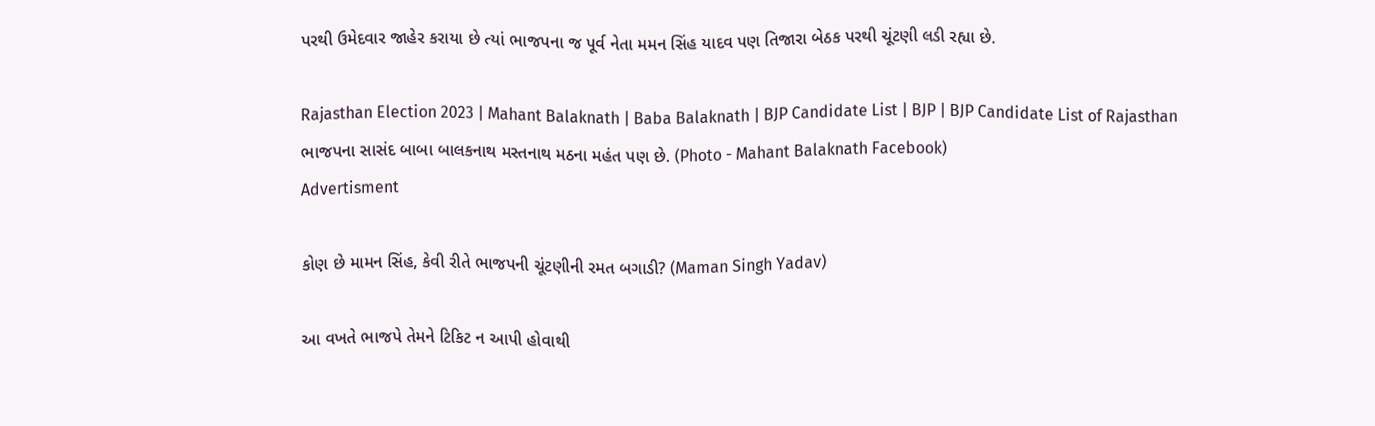પરથી ઉમેદવાર જાહેર કરાયા છે ત્યાં ભાજપના જ પૂર્વ નેતા મમન સિંહ યાદવ પણ તિજારા બેઠક પરથી ચૂંટણી લડી રહ્યા છે.

Rajasthan Election 2023 | Mahant Balaknath | Baba Balaknath | BJP Candidate List | BJP | BJP Candidate List of Rajasthan
ભાજપના સાસંદ બાબા બાલકનાથ મસ્તનાથ મઠના મહંત પણ છે. (Photo - Mahant Balaknath Facebook)
Advertisment

કોણ છે મામન સિંહ, કેવી રીતે ભાજપની ચૂંટણીની રમત બગાડી? (Maman Singh Yadav)

આ વખતે ભાજપે તેમને ટિકિટ ન આપી હોવાથી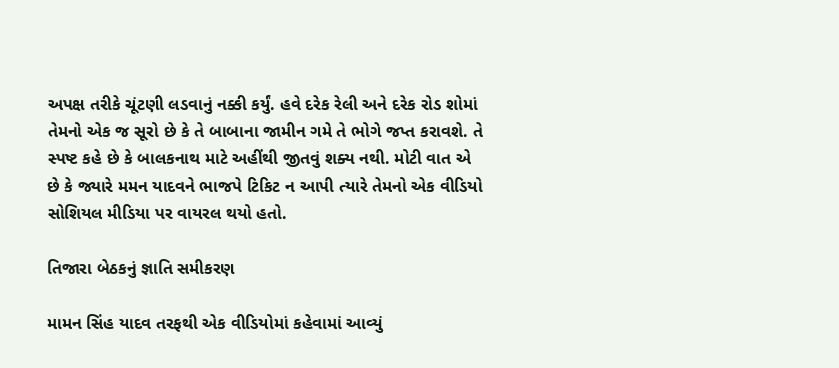અપક્ષ તરીકે ચૂંટણી લડવાનું નક્કી કર્યું. હવે દરેક રેલી અને દરેક રોડ શોમાં તેમનો એક જ સૂરો છે કે તે બાબાના જામીન ગમે તે ભોગે જપ્ત કરાવશે. તે સ્પષ્ટ કહે છે કે બાલકનાથ માટે અહીંથી જીતવું શક્ય નથી. મોટી વાત એ છે કે જ્યારે મમન યાદવને ભાજપે ટિકિટ ન આપી ત્યારે તેમનો એક વીડિયો સોશિયલ મીડિયા પર વાયરલ થયો હતો.

તિજારા બેઠકનું જ્ઞાતિ સમીકરણ

મામન સિંહ યાદવ તરફથી એક વીડિયોમાં કહેવામાં આવ્યું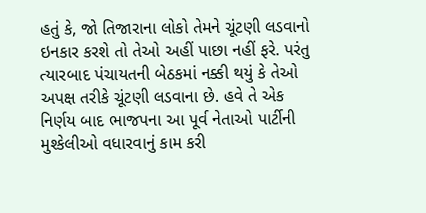હતું કે, જો તિજારાના લોકો તેમને ચૂંટણી લડવાનો ઇનકાર કરશે તો તેઓ અહીં પાછા નહીં ફરે. પરંતુ ત્યારબાદ પંચાયતની બેઠકમાં નક્કી થયું કે તેઓ અપક્ષ તરીકે ચૂંટણી લડવાના છે. હવે તે એક નિર્ણય બાદ ભાજપના આ પૂર્વ નેતાઓ પાર્ટીની મુશ્કેલીઓ વધારવાનું કામ કરી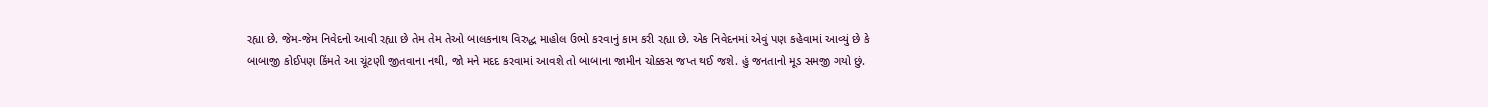રહ્યા છે. જેમ-જેમ નિવેદનો આવી રહ્યા છે તેમ તેમ તેઓ બાલકનાથ વિરુદ્ધ માહોલ ઉભો કરવાનું કામ કરી રહ્યા છે. એક નિવેદનમાં એવું પણ કહેવામાં આવ્યું છે કે બાબાજી કોઈપણ કિંમતે આ ચૂંટણી જીતવાના નથી, જો મને મદદ કરવામાં આવશે તો બાબાના જામીન ચોક્કસ જપ્ત થઈ જશે. હું જનતાનો મૂડ સમજી ગયો છું.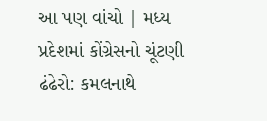આ પણ વાંચો | મધ્ય પ્રદેશમાં કોંગ્રેસનો ચૂંટણી ઢંઢેરો: કમલનાથે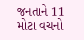જનતાને 11 મોટા વચનો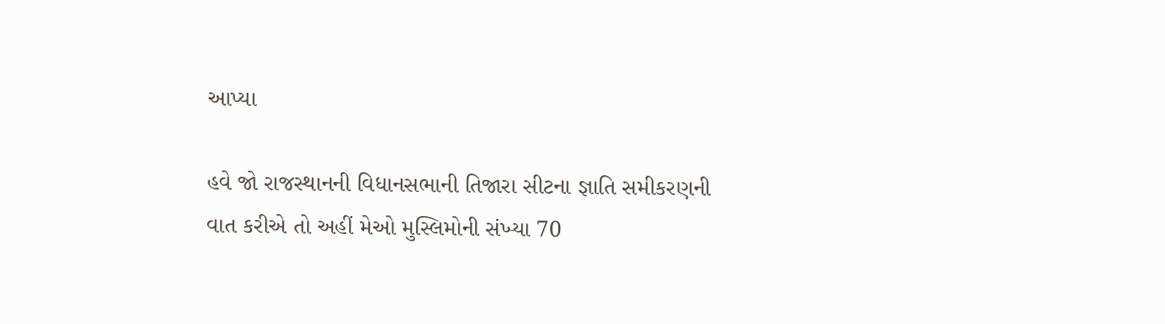આપ્યા

હવે જો રાજસ્થાનની વિધાનસભાની તિજારા સીટના જ્ઞાતિ સમીકરણની વાત કરીએ તો અહીં મેઓ મુસ્લિમોની સંખ્યા 70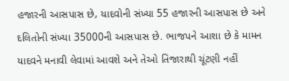હજારની આસપાસ છે, યાદવોની સંખ્યા 55 હજારની આસપાસ છે અને દલિતોની સંખ્યા 35000ની આસપાસ છે. ભાજપને આશા છે કે મામન યાદવને મનાવી લેવામાં આવશે અને તેઓ તિજારાથી ચૂંટણી નહીં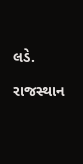લડે.

રાજસ્થાન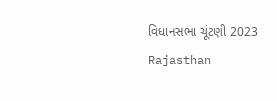વિધાનસભા ચૂંટણી 2023 Rajasthan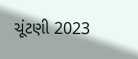ચૂંટણી 2023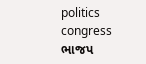politics congress ભાજપ